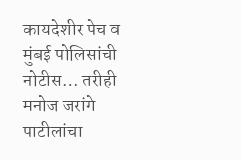कायदेशीर पेच व मुंबई पोलिसांची नोटीस… तरीही मनोज जरांगे पाटीलांचा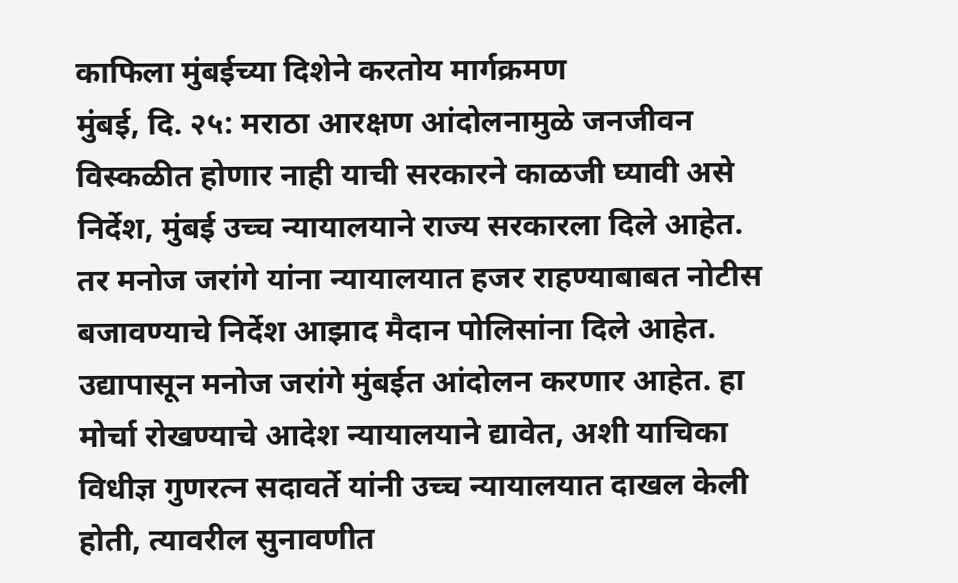काफिला मुंबईच्या दिशेने करतोय मार्गक्रमण
मुंबई, दि. २५: मराठा आरक्षण आंदोलनामुळे जनजीवन विस्कळीत होणार नाही याची सरकारने काळजी घ्यावी असे निर्देश, मुंबई उच्च न्यायालयाने राज्य सरकारला दिले आहेत. तर मनोज जरांगे यांना न्यायालयात हजर राहण्याबाबत नोटीस बजावण्याचे निर्देश आझाद मैदान पोलिसांना दिले आहेत. उद्यापासून मनोज जरांगे मुंबईत आंदोलन करणार आहेत. हा मोर्चा रोखण्याचे आदेश न्यायालयाने द्यावेत, अशी याचिका विधीज्ञ गुणरत्न सदावर्ते यांनी उच्च न्यायालयात दाखल केली होती, त्यावरील सुनावणीत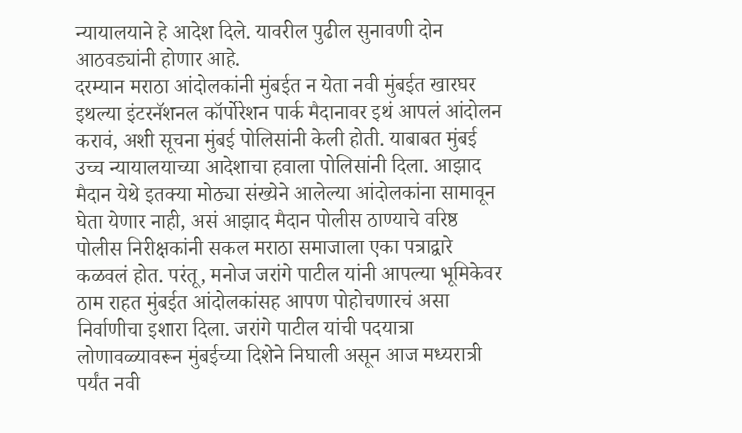न्यायालयाने हे आदेश दिले. यावरील पुढील सुनावणी दोन आठवड्यांनी होणार आहे.
दरम्यान मराठा आंदोलकांनी मुंबईत न येता नवी मुंबईत खारघर इथल्या इंटरनॅशनल कॉर्पोरेशन पार्क मैदानावर इथं आपलं आंदोलन करावं, अशी सूचना मुंबई पोलिसांनी केली होती. याबाबत मुंबई उच्च न्यायालयाच्या आदेशाचा हवाला पोलिसांनी दिला. आझाद मैदान येथे इतक्या मोठ्या संख्येने आलेल्या आंदोलकांना सामावून घेता येणार नाही, असं आझाद मैदान पोलीस ठाण्याचे वरिष्ठ पोलीस निरीक्षकांनी सकल मराठा समाजाला एका पत्राद्वारे कळवलं होत. परंतू, मनोज जरांगे पाटील यांनी आपल्या भूमिकेवर ठाम राहत मुंबईत आंदोलकांसह आपण पोहोचणारचं असा निर्वाणीचा इशारा दिला. जरांगे पाटील यांची पदयात्रा लोणावळ्यावरून मुंबईच्या दिशेने निघाली असून आज मध्यरात्री पर्यंत नवी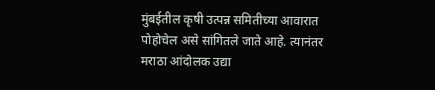मुंबईतील कृषी उत्पन्न समितीच्या आवारात पोहोचेल असे सांगितले जाते आहे. त्यानंतर मराठा आंदोलक उद्या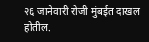२६ जानेवारी रोजी मुंबईत दाखल होतील.